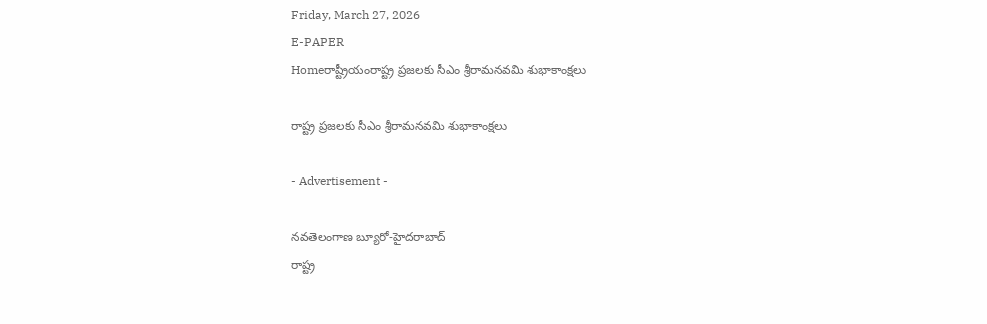Friday, March 27, 2026
E-PAPER
Homeరాష్ట్రీయంరాష్ట్ర ప్రజలకు సీఎం శ్రీరామనవమి శుభాకాంక్షలు

రాష్ట్ర ప్రజలకు సీఎం శ్రీరామనవమి శుభాకాంక్షలు

- Advertisement -

నవతెలంగాణ బ్యూరో-హైదరాబాద్‌
రాష్ట్ర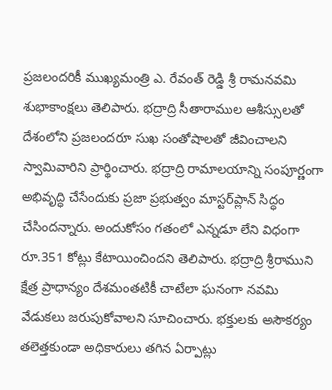ప్రజలందరికీ ముఖ్యమంత్రి ఎ. రేవంత్‌ రెడ్డి శ్రీ రామనవమి శుభాకాంక్షలు తెలిపారు. భద్రాద్రి సీతారాముల ఆశీస్సులతో దేశంలోని ప్రజలందరూ సుఖ సంతోషాలతో జీవించాలని స్వామివారిని ప్రార్థించారు. భద్రాద్రి రామాలయాన్ని సంపూర్ణంగా అభివృద్ధి చేసేందుకు ప్రజా ప్రభుత్వం మాస్టర్‌ప్లాన్‌ సిద్ధం చేసిందన్నారు. అందుకోసం గతంలో ఎన్నడూ లేని విధంగా రూ.351 కోట్లు కేటాయించిందని తెలిపారు. భద్రాద్రి శ్రీరాముని క్షేత్ర ప్రాధాన్యం దేశమంతటికీ చాటేలా ఘనంగా నవమి వేడుకలు జరుపుకోవాలని సూచించారు. భక్తులకు అసౌకర్యం తలెత్తకుండా అధికారులు తగిన ఏర్పాట్లు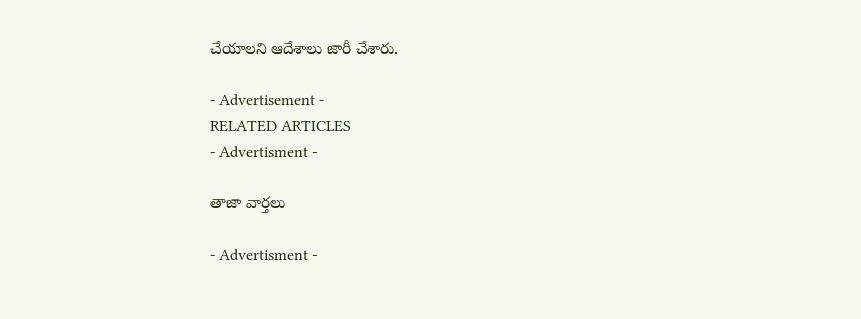చేయాలని ఆదేశాలు జారీ చేశారు.

- Advertisement -
RELATED ARTICLES
- Advertisment -

తాజా వార్తలు

- Advertisment -